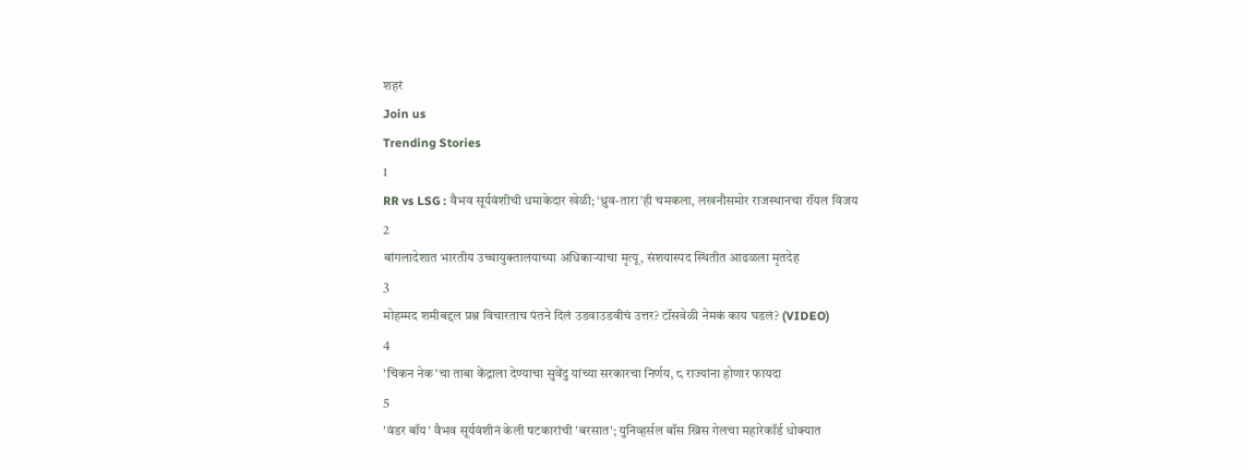शहरं
Join us
Trending Stories
1
RR vs LSG : वैभव सूर्यवंशीची धमाकेदार खेळी; ‘ध्रुव-तारा’ही चमकला, लखनौसमोर राजस्थानचा रॉयल विजय
2
बांगलादेशात भारतीय उच्चायुक्तालयाच्या अधिकाऱ्याचा मृत्यू, संशयास्पद स्थितीत आढळला मृतदेह
3
मोहम्मद शमीबद्दल प्रश्न विचारताच पंतने दिलं उडवाउडवीचं उत्तर? टॉसवेळी नेमकं काय घडलं? (VIDEO)
4
'चिकन नेक'चा ताबा केंद्राला देण्याचा सुवेंदु यांच्या सरकारचा निर्णय, ८ राज्यांना होणार फायदा
5
'वंडर बॉय' वैभव सूर्यवंशीनं केली षटकारांची 'बरसात'; युनिव्हर्सल बॉस ख्रिस गेलचा महारेकॉर्ड धोक्यात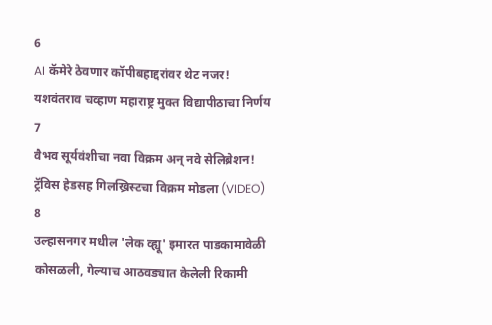6
AI कॅमेरे ठेवणार कॉपीबहाद्दरांवर थेट नजर! यशवंतराव चव्हाण महाराष्ट्र मुक्त विद्यापीठाचा निर्णय
7
वैभव सूर्यवंशीचा नवा विक्रम अन् नवे सेलिब्रेशन! ट्रॅविस हेडसह गिलख्रिस्टचा विक्रम मोडला (VIDEO)
8
उल्हासनगर मधील 'लेक व्ह्यू' इमारत पाडकामावेळी कोसळली, गेल्याच आठवड्यात केलेली रिकामी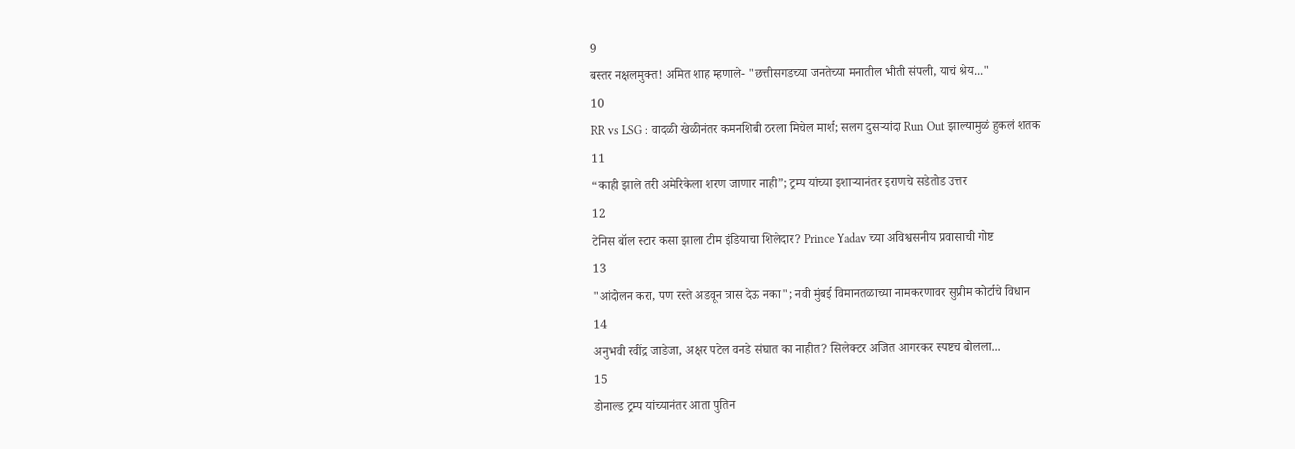9
बस्तर नक्षलमुक्त! अमित शाह म्हणाले- "छत्तीसगडच्या जनतेच्या मनातील भीती संपली, याचं श्रेय..."
10
RR vs LSG : वादळी खेळीनंतर कमनशिबी ठरला मिचेल मार्श; सलग दुसऱ्यांदा Run Out झाल्यामुळं हुकलं शतक
11
“काही झाले तरी अमेरिकेला शरण जाणार नाही”; ट्रम्प यांच्या इशाऱ्यानंतर इराणचे सडेतोड उत्तर
12
टेनिस बॉल स्टार कसा झाला टीम इंडियाचा शिलेदार? Prince Yadav च्या अविश्वसनीय प्रवासाची गोष्ट
13
"आंदोलन करा, पण रस्ते अडवून त्रास देऊ नका"; नवी मुंबई विमानतळाच्या नामकरणावर सुप्रीम कोर्टाचे विधान
14
अनुभवी रवींद्र जाडेजा, अक्षर पटेल वनडे संघात का नाहीत? सिलेक्टर अजित आगरकर स्पष्टच बोलला...
15
डोनाल्ड ट्रम्प यांच्यानंतर आता पुतिन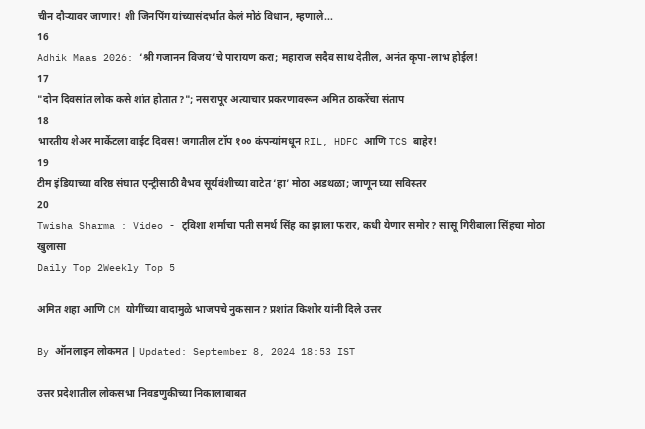चीन दौऱ्यावर जाणार! शी जिनपिंग यांच्यासंदर्भात केलं मोठं विधान, म्हणाले...
16
Adhik Maas 2026: ‘श्री गजानन विजय’चे पारायण करा; महाराज सदैव साथ देतील, अनंत कृपा-लाभ होईल!
17
"दोन दिवसांत लोक कसे शांत होतात?"; नसरापूर अत्याचार प्रकरणावरून अमित ठाकरेंचा संताप
18
भारतीय शेअर मार्केटला वाईट दिवस! जगातील टॉप १०० कंपन्यांमधून RIL, HDFC आणि TCS बाहेर!
19
टीम इंडियाच्या वरिष्ठ संघात एन्ट्रीसाठी वैभव सूर्यवंशीच्या वाटेत ‘हा’ मोठा अडथळा; जाणून घ्या सविस्तर
20
Twisha Sharma : Video - ट्विशा शर्माचा पती समर्थ सिंह का झाला फरार, कधी येणार समोर? सासू गिरीबाला सिंहचा मोठा खुलासा
Daily Top 2Weekly Top 5

अमित शहा आणि CM योगींच्या वादामुळे भाजपचे नुकसान? प्रशांत किशोर यांनी दिले उत्तर

By ऑनलाइन लोकमत | Updated: September 8, 2024 18:53 IST

उत्तर प्रदेशातील लोकसभा निवडणुकीच्या निकालाबाबत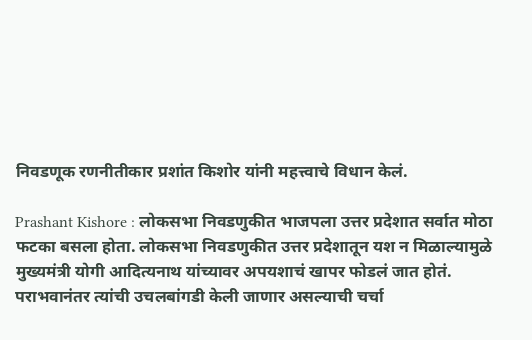निवडणूक रणनीतीकार प्रशांत किशोर यांनी महत्त्वाचे विधान केलं.

Prashant Kishore : लोकसभा निवडणुकीत भाजपला उत्तर प्रदेशात सर्वात मोठा फटका बसला होता. लोकसभा निवडणुकीत उत्तर प्रदेशातून यश न मिळाल्यामुळे मुख्यमंत्री योगी आदित्यनाथ यांच्यावर अपयशाचं खापर फोडलं जात होतं. पराभवानंतर त्यांची उचलबांगडी केली जाणार असल्याची चर्चा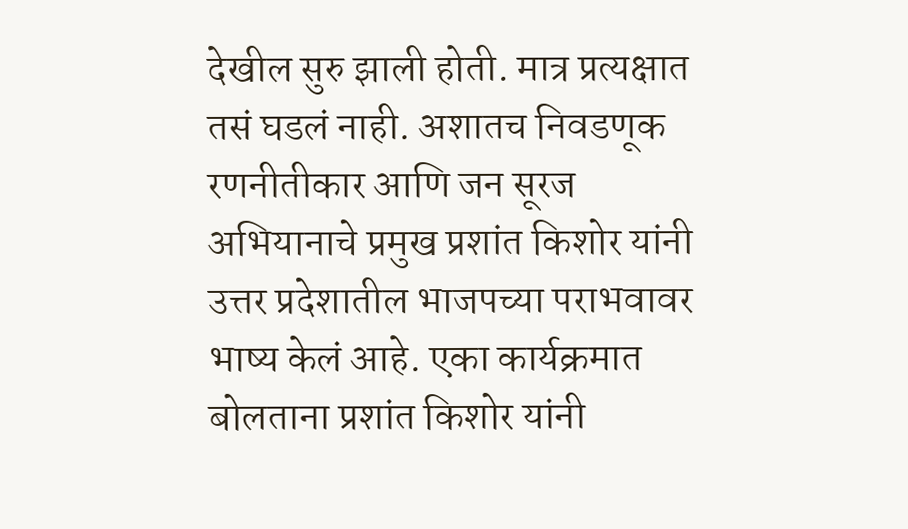देखील सुरु झाली होती. मात्र प्रत्यक्षात तसं घडलं नाही. अशातच निवडणूक रणनीतीकार आणि जन सूरज अभियानाचे प्रमुख प्रशांत किशोर यांनी उत्तर प्रदेशातील भाजपच्या पराभवावर भाष्य केलं आहे. एका कार्यक्रमात बोलताना प्रशांत किशोर यांनी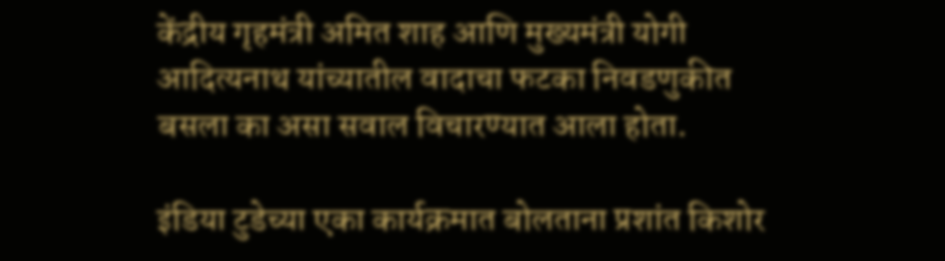केंद्रीय गृहमंत्री अमित शाह आणि मुख्यमंत्री योगी आदित्यनाथ यांच्यातील वादाचा फटका निवडणुकीत बसला का असा सवाल विचारण्यात आला होता.

इंडिया टुडेच्या एका कार्यक्रमात बोलताना प्रशांत किशोर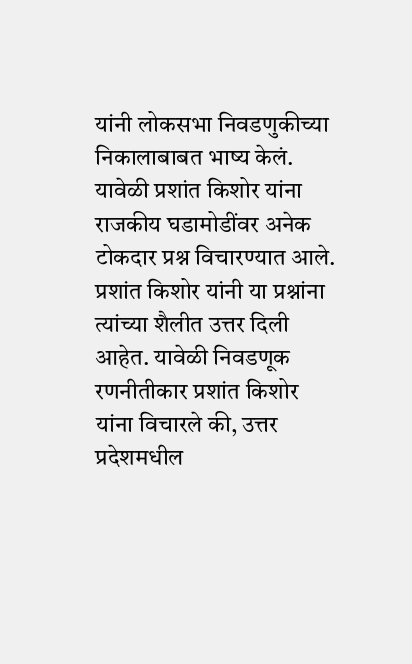यांनी लोकसभा निवडणुकीच्या निकालाबाबत भाष्य केलं. यावेळी प्रशांत किशोर यांना राजकीय घडामोडींवर अनेक टोकदार प्रश्न विचारण्यात आले. प्रशांत किशोर यांनी या प्रश्नांना त्यांच्या शैलीत उत्तर दिली आहेत. यावेळी निवडणूक रणनीतीकार प्रशांत किशोर यांना विचारले की, उत्तर प्रदेशमधील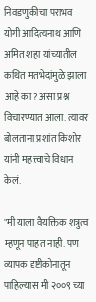निवडणुकीचा पराभव योगी आदित्यनाथ आणि अमित शहा यांच्यातील कथित मतभेदांमुळे झाला आहे का? असा प्रश्न विचारण्यात आला. त्यावर बोलताना प्रशांत किशोर यांनी महत्त्वाचे विधान केलं.

"मी याला वैयक्तिक शत्रुत्व म्हणून पाहत नाही. पण व्यापक दृष्टीकोनातून पाहिल्यास मी २००९ च्या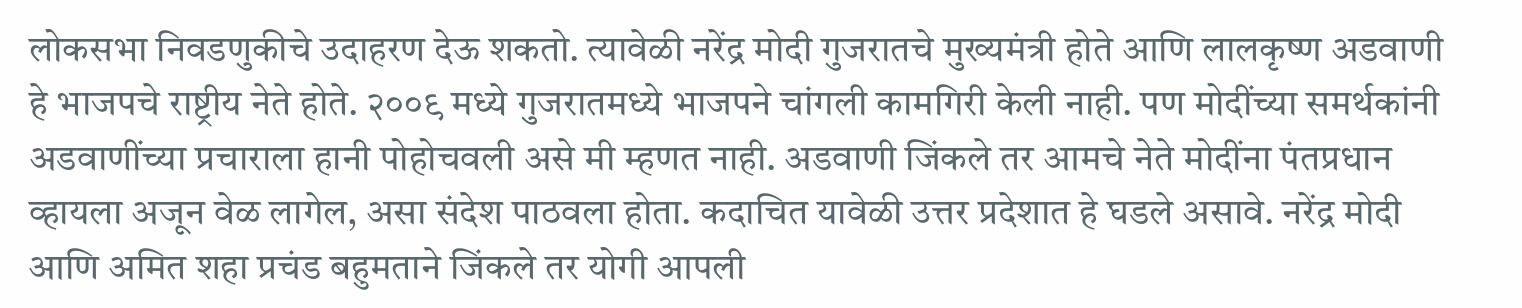लोकसभा निवडणुकीचे उदाहरण देऊ शकतो. त्यावेळी नरेंद्र मोदी गुजरातचे मुख्यमंत्री होते आणि लालकृष्ण अडवाणी हे भाजपचे राष्ट्रीय नेते होते. २००९ मध्ये गुजरातमध्ये भाजपने चांगली कामगिरी केली नाही. पण मोदींच्या समर्थकांनी अडवाणींच्या प्रचाराला हानी पोहोचवली असे मी म्हणत नाही. अडवाणी जिंकले तर आमचे नेते मोदींना पंतप्रधान व्हायला अजून वेळ लागेल, असा संदेश पाठवला होता. कदाचित यावेळी उत्तर प्रदेशात हे घडले असावे. नरेंद्र मोदी आणि अमित शहा प्रचंड बहुमताने जिंकले तर योगी आपली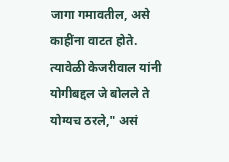जागा गमावतील, असे काहींना वाटत होते. त्यावेळी केजरीवाल यांनी योगीबद्दल जे बोलले ते योग्यच ठरले," असं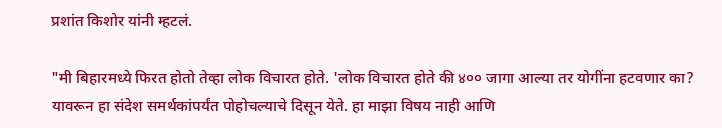प्रशांत किशोर यांनी म्हटलं.

"मी बिहारमध्ये फिरत होतो तेव्हा लोक विचारत होते. 'लोक विचारत होते की ४०० जागा आल्या तर योगींना हटवणार का? यावरून हा संदेश समर्थकांपर्यंत पोहोचल्याचे दिसून येते. हा माझा विषय नाही आणि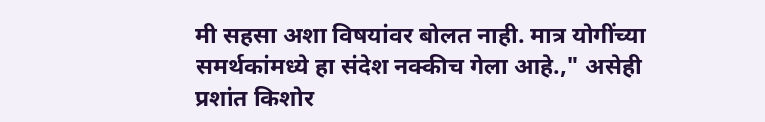मी सहसा अशा विषयांवर बोलत नाही. मात्र योगींच्या समर्थकांमध्ये हा संदेश नक्कीच गेला आहे.," असेही प्रशांत किशोर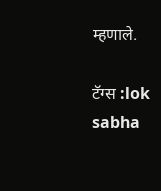म्हणाले.

टॅग्स :lok sabha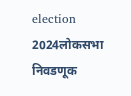election 2024लोकसभा निवडणूक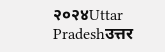२०२४Uttar Pradeshउत्तर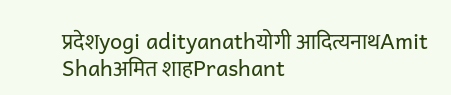प्रदेशyogi adityanathयोगी आदित्यनाथAmit Shahअमित शाहPrashant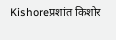Kishoreप्रशांत किशोर